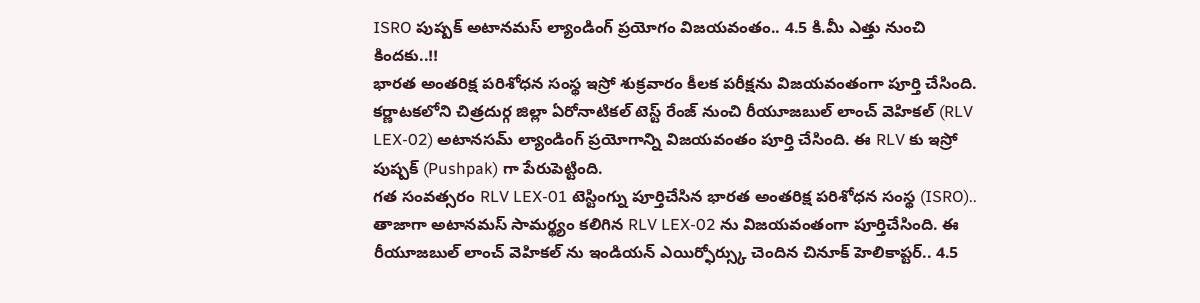ISRO పుష్పక్ అటానమస్ ల్యాండింగ్ ప్రయోగం విజయవంతం.. 4.5 కి.మీ ఎత్తు నుంచి కిందకు..!!
భారత అంతరిక్ష పరిశోధన సంస్థ ఇస్రో శుక్రవారం కీలక పరీక్షను విజయవంతంగా పూర్తి చేసింది. కర్ణాటకలోని చిత్రదుర్గ జిల్లా ఏరోనాటికల్ టెస్ట్ రేంజ్ నుంచి రీయూజబుల్ లాంచ్ వెహికల్ (RLV LEX-02) అటానసమ్ ల్యాండింగ్ ప్రయోగాన్ని విజయవంతం పూర్తి చేసింది. ఈ RLV కు ఇస్రో పుష్పక్ (Pushpak) గా పేరుపెట్టింది.
గత సంవత్సరం RLV LEX-01 టెస్టింగ్ను పూర్తిచేసిన భారత అంతరిక్ష పరిశోధన సంస్థ (ISRO).. తాజాగా అటానమస్ సామర్థ్యం కలిగిన RLV LEX-02 ను విజయవంతంగా పూర్తిచేసింది. ఈ రీయూజబుల్ లాంచ్ వెహికల్ ను ఇండియన్ ఎయిర్ఫోర్స్కు చెందిన చినూక్ హెలికాప్టర్.. 4.5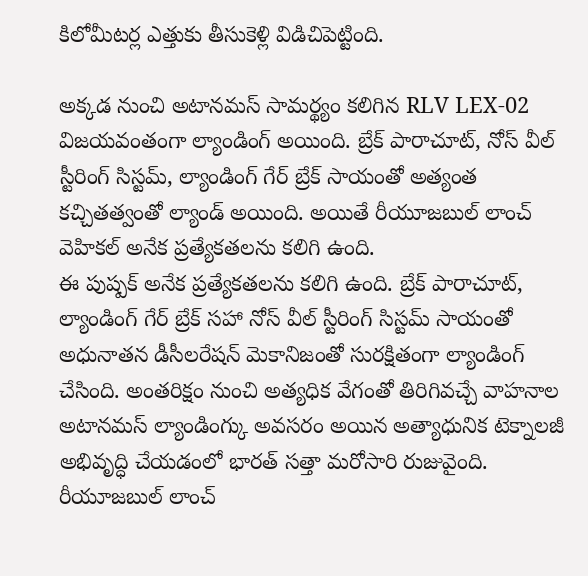కిలోమీటర్ల ఎత్తుకు తీసుకెళ్లి విడిచిపెట్టింది.

అక్కడ నుంచి అటానమస్ సామర్థ్యం కలిగిన RLV LEX-02 విజయవంతంగా ల్యాండింగ్ అయింది. బ్రేక్ పారాచూట్, నోస్ వీల్ స్టీరింగ్ సిస్టమ్, ల్యాండింగ్ గేర్ బ్రేక్ సాయంతో అత్యంత కచ్చితత్వంతో ల్యాండ్ అయింది. అయితే రీయూజబుల్ లాంచ్ వెహికల్ అనేక ప్రత్యేకతలను కలిగి ఉంది.
ఈ పుష్పక్ అనేక ప్రత్యేకతలను కలిగి ఉంది. బ్రేక్ పారాచూట్, ల్యాండింగ్ గేర్ బ్రేక్ సహా నోస్ వీల్ స్టీరింగ్ సిస్టమ్ సాయంతో అధునాతన డీసీలరేషన్ మెకానిజంతో సురక్షితంగా ల్యాండింగ్ చేసింది. అంతరిక్షం నుంచి అత్యధిక వేగంతో తిరిగివచ్చే వాహనాల అటానమస్ ల్యాండింగ్కు అవసరం అయిన అత్యాధునిక టెక్నాలజీ అభివృద్ధి చేయడంలో భారత్ సత్తా మరోసారి రుజువైంది.
రీయూజబుల్ లాంచ్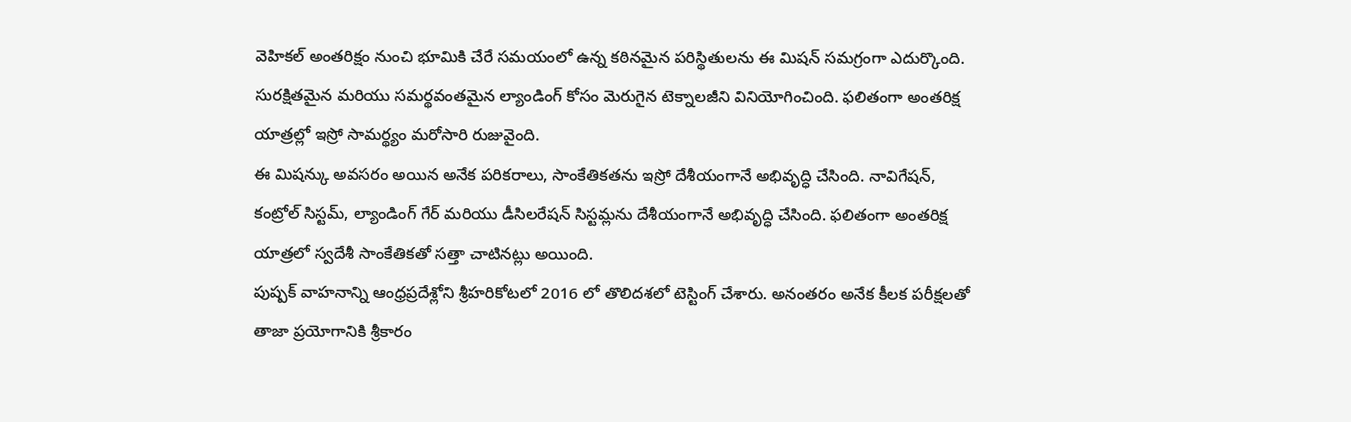వెహికల్ అంతరిక్షం నుంచి భూమికి చేరే సమయంలో ఉన్న కఠినమైన పరిస్థితులను ఈ మిషన్ సమగ్రంగా ఎదుర్కొంది. సురక్షితమైన మరియు సమర్థవంతమైన ల్యాండింగ్ కోసం మెరుగైన టెక్నాలజీని వినియోగించింది. ఫలితంగా అంతరిక్ష యాత్రల్లో ఇస్రో సామర్థ్యం మరోసారి రుజువైంది.
ఈ మిషన్కు అవసరం అయిన అనేక పరికరాలు, సాంకేతికతను ఇస్రో దేశీయంగానే అభివృద్ధి చేసింది. నావిగేషన్, కంట్రోల్ సిస్టమ్, ల్యాండింగ్ గేర్ మరియు డీసిలరేషన్ సిస్టమ్లను దేశీయంగానే అభివృద్ధి చేసింది. ఫలితంగా అంతరిక్ష యాత్రలో స్వదేశీ సాంకేతికతో సత్తా చాటినట్లు అయింది.
పుష్పక్ వాహనాన్ని ఆంధ్రప్రదేశ్లోని శ్రీహరికోటలో 2016 లో తొలిదశలో టెస్టింగ్ చేశారు. అనంతరం అనేక కీలక పరీక్షలతో తాజా ప్రయోగానికి శ్రీకారం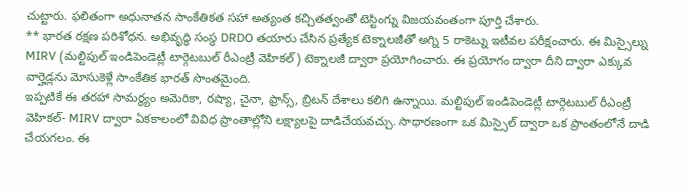చుట్టారు. ఫలితంగా అధునాతన సాంకేతికత సహా అత్యంత కచ్చితత్వంతో టెస్టింగ్ను విజయవంతంగా పూర్తి చేశారు.
** భారత రక్షణ పరిశోధన. అభివృద్ధి సంస్థ DRDO తయారు చేసిన ప్రత్యేక టెక్నాలజీతో అగ్ని 5 రాకెట్ను ఇటీవల పరీక్షంచారు. ఈ మిస్సైల్ను MIRV (మల్టిపుల్ ఇండిపెండెట్లీ టార్గెటబుల్ రీఎంట్రీ వెహికల్) టెక్నాలజీ ద్వారా ప్రయోగించారు. ఈ ప్రయోగం ద్వారా దీని ద్వారా ఎక్కువ వార్హెడ్లను మోసుకెళ్లే సాంకేతిక భారత్ సొంతమైంది.
ఇప్పటికే ఈ తరహా సామర్థ్యం అమెరికా, రష్యా, చైనా, ఫ్రాన్స్, బ్రిటన్ దేశాలు కలిగి ఉన్నాయి. మల్టిపుల్ ఇండిపెండెట్లీ టార్గెటబుల్ రీఎంట్రీ వెహికల్- MIRV ద్వారా ఏకకాలంలో వివిధ ప్రాంతాల్లోని లక్ష్యాలపై దాడిచేయవచ్చు. సాధారణంగా ఒక మిస్సైల్ ద్వారా ఒక ప్రాంతంలోనే దాడి చేయగలం. ఈ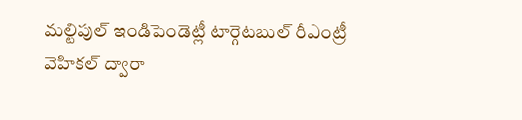మల్టిపుల్ ఇండిపెండెట్లీ టార్గెటబుల్ రీఎంట్రీ వెహికల్ ద్వారా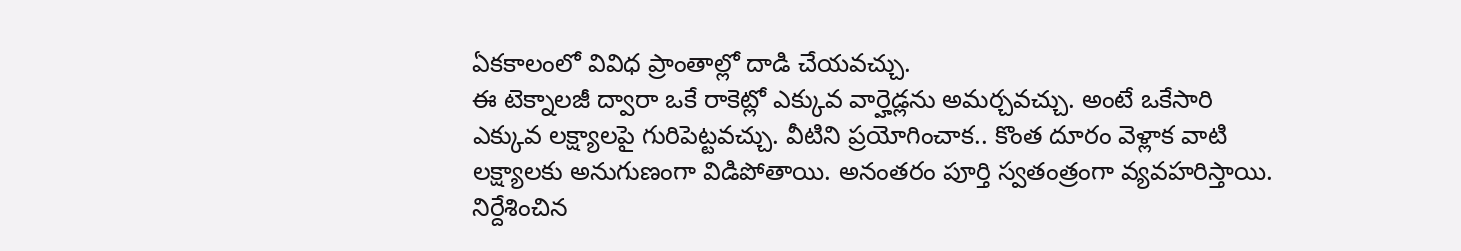ఏకకాలంలో వివిధ ప్రాంతాల్లో దాడి చేయవచ్చు.
ఈ టెక్నాలజీ ద్వారా ఒకే రాకెట్లో ఎక్కువ వార్హెడ్లను అమర్చవచ్చు. అంటే ఒకేసారి ఎక్కువ లక్ష్యాలపై గురిపెట్టవచ్చు. వీటిని ప్రయోగించాక.. కొంత దూరం వెళ్లాక వాటి లక్ష్యాలకు అనుగుణంగా విడిపోతాయి. అనంతరం పూర్తి స్వతంత్రంగా వ్యవహరిస్తాయి. నిర్దేశించిన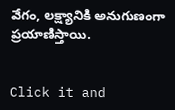వేగం, లక్ష్యానికి అనుగుణంగా ప్రయాణిస్తాయి.


Click it and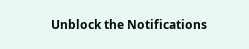Unblock the Notifications